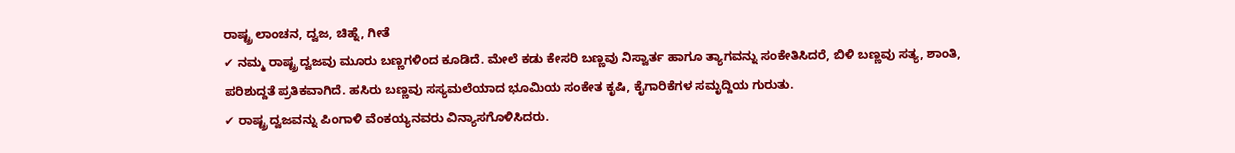ರಾಷ್ಟ್ರ ಲಾಂಚನ, ದ್ವಜ, ಚಿಹ್ನೆ, ಗೀತೆ
✔ ನಮ್ಮ ರಾಷ್ಟ್ರ ದ್ವಜವು ಮೂರು ಬಣ್ಣಗಳಿಂದ ಕೂಡಿದೆ. ಮೇಲೆ ಕಡು ಕೇಸರಿ ಬಣ್ಣವು ನಿಸ್ವಾರ್ತ ಹಾಗೂ ತ್ಯಾಗವನ್ನು ಸಂಕೇತಿಸಿದರೆ, ಬಿಳಿ ಬಣ್ಣವು ಸತ್ಯ, ಶಾಂತಿ, ಪರಿಶುದ್ದತೆ ಪ್ರತಿಕವಾಗಿದೆ. ಹಸಿರು ಬಣ್ಣವು ಸಸ್ಯಮಲೆಯಾದ ಭೂಮಿಯ ಸಂಕೇತ ಕೃಷಿ, ಕೈಗಾರಿಕೆಗಳ ಸಮೃದ್ದಿಯ ಗುರುತು.
✔ ರಾಷ್ಟ್ರ ದ್ವಜವನ್ನು ಪಿಂಗಾಳಿ ವೆಂಕಯ್ಯನವರು ವಿನ್ಯಾಸಗೊಳಿಸಿದರು.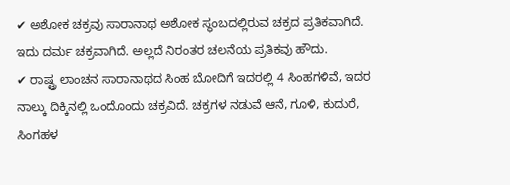✔ ಅಶೋಕ ಚಕ್ರವು ಸಾರಾನಾಥ ಅಶೋಕ ಸ್ಥಂಬದಲ್ಲಿರುವ ಚಕ್ರದ ಪ್ರತಿಕವಾಗಿದೆ. ಇದು ದರ್ಮ ಚಕ್ರವಾಗಿದೆ. ಅಲ್ಲದೆ ನಿರಂತರ ಚಲನೆಯ ಪ್ರತಿಕವು ಹೌದು.
✔ ರಾಷ್ಟ್ರ ಲಾಂಚನ ಸಾರಾನಾಥದ ಸಿಂಹ ಬೋದಿಗೆ ಇದರಲ್ಲಿ 4 ಸಿಂಹಗಳಿವೆ, ಇದರ ನಾಲ್ಕು ದಿಕ್ಕಿನಲ್ಲಿ ಒಂದೊಂದು ಚಕ್ರವಿದೆ. ಚಕ್ರಗಳ ನಡುವೆ ಆನೆ, ಗೂಳಿ, ಕುದುರೆ, ಸಿಂಗಹಳ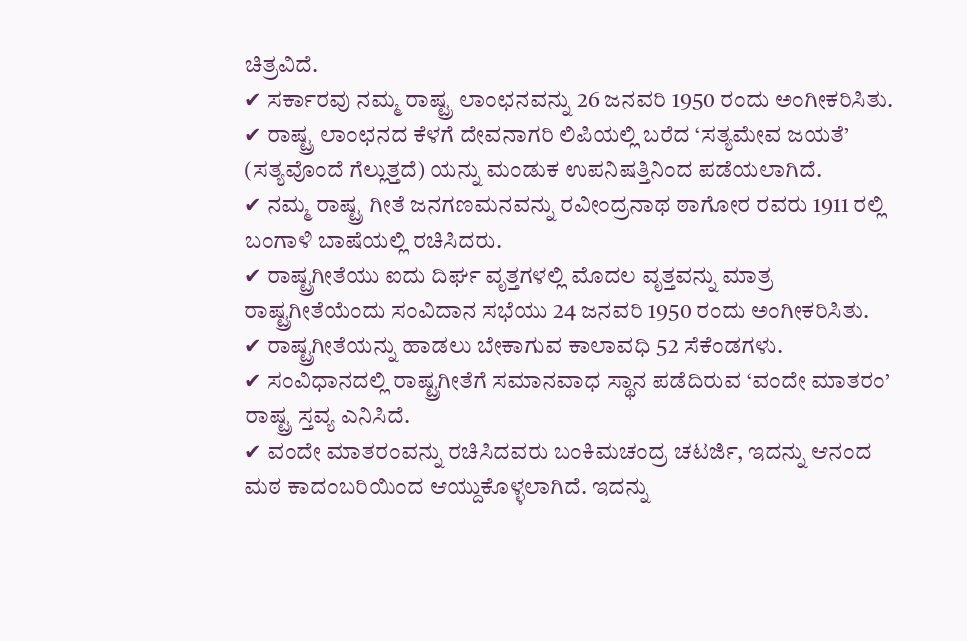ಚಿತ್ರವಿದೆ.
✔ ಸರ್ಕಾರವು ನಮ್ಮ ರಾಷ್ಟ್ರ ಲಾಂಛನವನ್ನು 26 ಜನವರಿ 1950 ರಂದು ಅಂಗೀಕರಿಸಿತು.
✔ ರಾಷ್ಟ್ರ ಲಾಂಛನದ ಕೆಳಗೆ ದೇವನಾಗರಿ ಲಿಪಿಯಲ್ಲಿ ಬರೆದ ‘ಸತ್ಯಮೇವ ಜಯತೆ’ (ಸತ್ಯವೊಂದೆ ಗೆಲ್ಲುತ್ತದೆ) ಯನ್ನು ಮಂಡುಕ ಉಪನಿಷತ್ತಿನಿಂದ ಪಡೆಯಲಾಗಿದೆ.
✔ ನಮ್ಮ ರಾಷ್ಟ್ರ ಗೀತೆ ಜನಗಣಮನವನ್ನು ರವೀಂದ್ರನಾಥ ಠಾಗೋರ ರವರು 1911 ರಲ್ಲಿ ಬಂಗಾಳಿ ಬಾಷೆಯಲ್ಲಿ ರಚಿಸಿದರು.
✔ ರಾಷ್ಟ್ರಗೀತೆಯು ಐದು ದಿರ್ಘ ವೃತ್ತಗಳಲ್ಲಿ ಮೊದಲ ವೃತ್ತವನ್ನು ಮಾತ್ರ ರಾಷ್ಟ್ರಗೀತೆಯೆಂದು ಸಂವಿದಾನ ಸಭೆಯು 24 ಜನವರಿ 1950 ರಂದು ಅಂಗೀಕರಿಸಿತು.
✔ ರಾಷ್ಟ್ರಗೀತೆಯನ್ನು ಹಾಡಲು ಬೇಕಾಗುವ ಕಾಲಾವಧಿ 52 ಸೆಕೆಂಡಗಳು.
✔ ಸಂವಿಧಾನದಲ್ಲಿ ರಾಷ್ಟ್ರಗೀತೆಗೆ ಸಮಾನವಾಧ ಸ್ಥಾನ ಪಡೆದಿರುವ ‘ವಂದೇ ಮಾತರಂ’ ರಾಷ್ಟ್ರ ಸ್ತವ್ಯ ಎನಿಸಿದೆ.
✔ ವಂದೇ ಮಾತರಂವನ್ನು ರಚಿಸಿದವರು ಬಂಕಿಮಚಂದ್ರ ಚಟರ್ಜಿ, ಇದನ್ನು ಆನಂದ ಮಠ ಕಾದಂಬರಿಯಿಂದ ಆಯ್ದುಕೊಳ್ಳಲಾಗಿದೆ. ಇದನ್ನು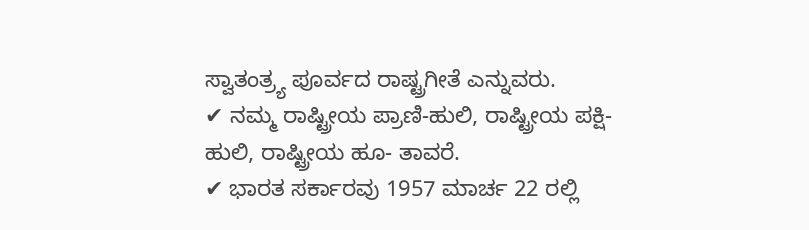ಸ್ವಾತಂತ್ರ್ಯ ಪೂರ್ವದ ರಾಷ್ಟ್ರಗೀತೆ ಎನ್ನುವರು.
✔ ನಮ್ಮ ರಾಷ್ಟ್ರೀಯ ಪ್ರಾಣಿ-ಹುಲಿ, ರಾಷ್ಟ್ರೀಯ ಪಕ್ಷಿ-ಹುಲಿ, ರಾಷ್ಟ್ರೀಯ ಹೂ- ತಾವರೆ.
✔ ಭಾರತ ಸರ್ಕಾರವು 1957 ಮಾರ್ಚ 22 ರಲ್ಲಿ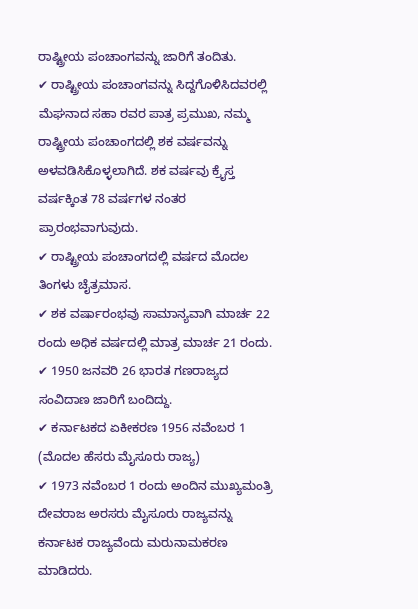ರಾಷ್ಟ್ರೀಯ ಪಂಚಾಂಗವನ್ನು ಜಾರಿಗೆ ತಂದಿತು.
✔ ರಾಷ್ಟ್ರೀಯ ಪಂಚಾಂಗವನ್ನು ಸಿದ್ದಗೊಳಿಸಿದವರಲ್ಲಿ ಮೆಘನಾದ ಸಹಾ ರವರ ಪಾತ್ರ ಪ್ರಮುಖ, ನಮ್ಮ ರಾಷ್ಟ್ರೀಯ ಪಂಚಾಂಗದಲ್ಲಿ ಶಕ ವರ್ಷವನ್ನು ಅಳವಡಿಸಿಕೊಳ್ಳಲಾಗಿದೆ. ಶಕ ವರ್ಷವು ಕ್ರೈಸ್ತ ವರ್ಷಕ್ಕಿಂತ 78 ವರ್ಷಗಳ ನಂತರ ಪ್ರಾರಂಭವಾಗುವುದು.
✔ ರಾಷ್ಟ್ರೀಯ ಪಂಚಾಂಗದಲ್ಲಿ ವರ್ಷದ ಮೊದಲ ತಿಂಗಳು ಚೈತ್ರಮಾಸ.
✔ ಶಕ ವರ್ಷಾರಂಭವು ಸಾಮಾನ್ಯವಾಗಿ ಮಾರ್ಚ 22 ರಂದು ಅಧಿಕ ವರ್ಷದಲ್ಲಿ ಮಾತ್ರ ಮಾರ್ಚ 21 ರಂದು.
✔ 1950 ಜನವರಿ 26 ಭಾರತ ಗಣರಾಜ್ಯದ ಸಂವಿದಾಣ ಜಾರಿಗೆ ಬಂದಿದ್ದು.
✔ ಕರ್ನಾಟಕದ ಏಕೀಕರಣ 1956 ನವೆಂಬರ 1 (ಮೊದಲ ಹೆಸರು ಮೈಸೂರು ರಾಜ್ಯ)
✔ 1973 ನವೆಂಬರ 1 ರಂದು ಅಂದಿನ ಮುಖ್ಯಮಂತ್ರಿ ದೇವರಾಜ ಅರಸರು ಮೈಸೂರು ರಾಜ್ಯವನ್ನು ಕರ್ನಾಟಕ ರಾಜ್ಯವೆಂದು ಮರುನಾಮಕರಣ ಮಾಡಿದರು.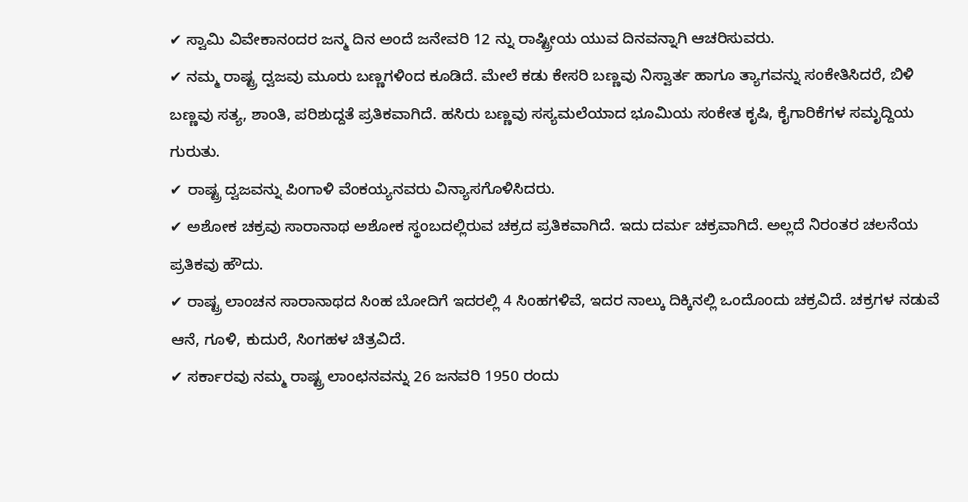✔ ಸ್ವಾಮಿ ವಿವೇಕಾನಂದರ ಜನ್ಮ ದಿನ ಅಂದೆ ಜನೇವರಿ 12 ನ್ನು ರಾಷ್ಟ್ರೀಯ ಯುವ ದಿನವನ್ನಾಗಿ ಆಚರಿಸುವರು.
✔ ನಮ್ಮ ರಾಷ್ಟ್ರ ದ್ವಜವು ಮೂರು ಬಣ್ಣಗಳಿಂದ ಕೂಡಿದೆ. ಮೇಲೆ ಕಡು ಕೇಸರಿ ಬಣ್ಣವು ನಿಸ್ವಾರ್ತ ಹಾಗೂ ತ್ಯಾಗವನ್ನು ಸಂಕೇತಿಸಿದರೆ, ಬಿಳಿ ಬಣ್ಣವು ಸತ್ಯ, ಶಾಂತಿ, ಪರಿಶುದ್ದತೆ ಪ್ರತಿಕವಾಗಿದೆ. ಹಸಿರು ಬಣ್ಣವು ಸಸ್ಯಮಲೆಯಾದ ಭೂಮಿಯ ಸಂಕೇತ ಕೃಷಿ, ಕೈಗಾರಿಕೆಗಳ ಸಮೃದ್ದಿಯ ಗುರುತು.
✔ ರಾಷ್ಟ್ರ ದ್ವಜವನ್ನು ಪಿಂಗಾಳಿ ವೆಂಕಯ್ಯನವರು ವಿನ್ಯಾಸಗೊಳಿಸಿದರು.
✔ ಅಶೋಕ ಚಕ್ರವು ಸಾರಾನಾಥ ಅಶೋಕ ಸ್ಥಂಬದಲ್ಲಿರುವ ಚಕ್ರದ ಪ್ರತಿಕವಾಗಿದೆ. ಇದು ದರ್ಮ ಚಕ್ರವಾಗಿದೆ. ಅಲ್ಲದೆ ನಿರಂತರ ಚಲನೆಯ ಪ್ರತಿಕವು ಹೌದು.
✔ ರಾಷ್ಟ್ರ ಲಾಂಚನ ಸಾರಾನಾಥದ ಸಿಂಹ ಬೋದಿಗೆ ಇದರಲ್ಲಿ 4 ಸಿಂಹಗಳಿವೆ, ಇದರ ನಾಲ್ಕು ದಿಕ್ಕಿನಲ್ಲಿ ಒಂದೊಂದು ಚಕ್ರವಿದೆ. ಚಕ್ರಗಳ ನಡುವೆ ಆನೆ, ಗೂಳಿ, ಕುದುರೆ, ಸಿಂಗಹಳ ಚಿತ್ರವಿದೆ.
✔ ಸರ್ಕಾರವು ನಮ್ಮ ರಾಷ್ಟ್ರ ಲಾಂಛನವನ್ನು 26 ಜನವರಿ 1950 ರಂದು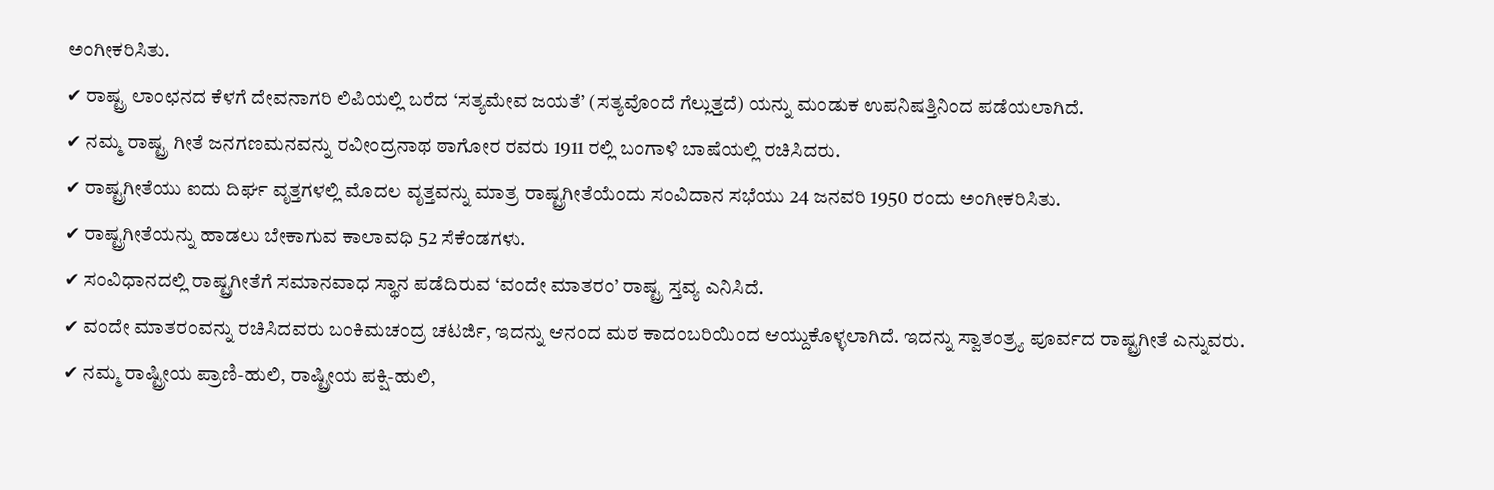ಅಂಗೀಕರಿಸಿತು.
✔ ರಾಷ್ಟ್ರ ಲಾಂಛನದ ಕೆಳಗೆ ದೇವನಾಗರಿ ಲಿಪಿಯಲ್ಲಿ ಬರೆದ ‘ಸತ್ಯಮೇವ ಜಯತೆ’ (ಸತ್ಯವೊಂದೆ ಗೆಲ್ಲುತ್ತದೆ) ಯನ್ನು ಮಂಡುಕ ಉಪನಿಷತ್ತಿನಿಂದ ಪಡೆಯಲಾಗಿದೆ.
✔ ನಮ್ಮ ರಾಷ್ಟ್ರ ಗೀತೆ ಜನಗಣಮನವನ್ನು ರವೀಂದ್ರನಾಥ ಠಾಗೋರ ರವರು 1911 ರಲ್ಲಿ ಬಂಗಾಳಿ ಬಾಷೆಯಲ್ಲಿ ರಚಿಸಿದರು.
✔ ರಾಷ್ಟ್ರಗೀತೆಯು ಐದು ದಿರ್ಘ ವೃತ್ತಗಳಲ್ಲಿ ಮೊದಲ ವೃತ್ತವನ್ನು ಮಾತ್ರ ರಾಷ್ಟ್ರಗೀತೆಯೆಂದು ಸಂವಿದಾನ ಸಭೆಯು 24 ಜನವರಿ 1950 ರಂದು ಅಂಗೀಕರಿಸಿತು.
✔ ರಾಷ್ಟ್ರಗೀತೆಯನ್ನು ಹಾಡಲು ಬೇಕಾಗುವ ಕಾಲಾವಧಿ 52 ಸೆಕೆಂಡಗಳು.
✔ ಸಂವಿಧಾನದಲ್ಲಿ ರಾಷ್ಟ್ರಗೀತೆಗೆ ಸಮಾನವಾಧ ಸ್ಥಾನ ಪಡೆದಿರುವ ‘ವಂದೇ ಮಾತರಂ’ ರಾಷ್ಟ್ರ ಸ್ತವ್ಯ ಎನಿಸಿದೆ.
✔ ವಂದೇ ಮಾತರಂವನ್ನು ರಚಿಸಿದವರು ಬಂಕಿಮಚಂದ್ರ ಚಟರ್ಜಿ, ಇದನ್ನು ಆನಂದ ಮಠ ಕಾದಂಬರಿಯಿಂದ ಆಯ್ದುಕೊಳ್ಳಲಾಗಿದೆ. ಇದನ್ನು ಸ್ವಾತಂತ್ರ್ಯ ಪೂರ್ವದ ರಾಷ್ಟ್ರಗೀತೆ ಎನ್ನುವರು.
✔ ನಮ್ಮ ರಾಷ್ಟ್ರೀಯ ಪ್ರಾಣಿ-ಹುಲಿ, ರಾಷ್ಟ್ರೀಯ ಪಕ್ಷಿ-ಹುಲಿ,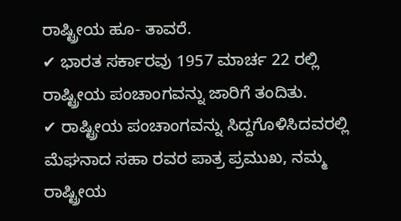ರಾಷ್ಟ್ರೀಯ ಹೂ- ತಾವರೆ.
✔ ಭಾರತ ಸರ್ಕಾರವು 1957 ಮಾರ್ಚ 22 ರಲ್ಲಿ ರಾಷ್ಟ್ರೀಯ ಪಂಚಾಂಗವನ್ನು ಜಾರಿಗೆ ತಂದಿತು.
✔ ರಾಷ್ಟ್ರೀಯ ಪಂಚಾಂಗವನ್ನು ಸಿದ್ದಗೊಳಿಸಿದವರಲ್ಲಿ ಮೆಘನಾದ ಸಹಾ ರವರ ಪಾತ್ರ ಪ್ರಮುಖ, ನಮ್ಮ ರಾಷ್ಟ್ರೀಯ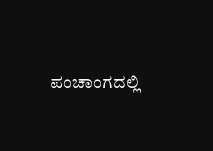ಪಂಚಾಂಗದಲ್ಲಿ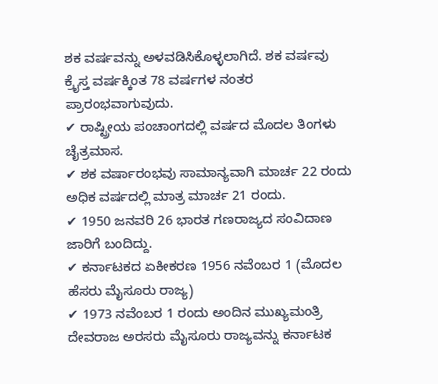ಶಕ ವರ್ಷವನ್ನು ಅಳವಡಿಸಿಕೊಳ್ಳಲಾಗಿದೆ. ಶಕ ವರ್ಷವು ಕ್ರೈಸ್ತ ವರ್ಷಕ್ಕಿಂತ 78 ವರ್ಷಗಳ ನಂತರ ಪ್ರಾರಂಭವಾಗುವುದು.
✔ ರಾಷ್ಟ್ರೀಯ ಪಂಚಾಂಗದಲ್ಲಿ ವರ್ಷದ ಮೊದಲ ತಿಂಗಳು ಚೈತ್ರಮಾಸ.
✔ ಶಕ ವರ್ಷಾರಂಭವು ಸಾಮಾನ್ಯವಾಗಿ ಮಾರ್ಚ 22 ರಂದು ಅಧಿಕ ವರ್ಷದಲ್ಲಿ ಮಾತ್ರ ಮಾರ್ಚ 21 ರಂದು.
✔ 1950 ಜನವರಿ 26 ಭಾರತ ಗಣರಾಜ್ಯದ ಸಂವಿದಾಣ ಜಾರಿಗೆ ಬಂದಿದ್ದು.
✔ ಕರ್ನಾಟಕದ ಏಕೀಕರಣ 1956 ನವೆಂಬರ 1 (ಮೊದಲ ಹೆಸರು ಮೈಸೂರು ರಾಜ್ಯ)
✔ 1973 ನವೆಂಬರ 1 ರಂದು ಅಂದಿನ ಮುಖ್ಯಮಂತ್ರಿ ದೇವರಾಜ ಅರಸರು ಮೈಸೂರು ರಾಜ್ಯವನ್ನು ಕರ್ನಾಟಕ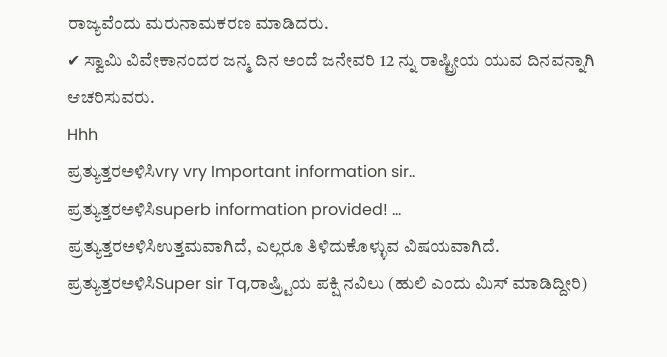ರಾಜ್ಯವೆಂದು ಮರುನಾಮಕರಣ ಮಾಡಿದರು.
✔ ಸ್ವಾಮಿ ವಿವೇಕಾನಂದರ ಜನ್ಮ ದಿನ ಅಂದೆ ಜನೇವರಿ 12 ನ್ನು ರಾಷ್ಟ್ರೀಯ ಯುವ ದಿನವನ್ನಾಗಿ ಆಚರಿಸುವರು.
Hhh
ಪ್ರತ್ಯುತ್ತರಅಳಿಸಿvry vry Important information sir..
ಪ್ರತ್ಯುತ್ತರಅಳಿಸಿsuperb information provided! ...
ಪ್ರತ್ಯುತ್ತರಅಳಿಸಿಉತ್ತಮವಾಗಿದೆ, ಎಲ್ಲರೂ ತಿಳಿದುಕೊಳ್ಳುವ ವಿಷಯವಾಗಿದೆ.
ಪ್ರತ್ಯುತ್ತರಅಳಿಸಿSuper sir Tq,ರಾಷ್ರ್ಟಿಯ ಪಕ್ಷಿ ನವಿಲು (ಹುಲಿ ಎಂದು ಮಿಸ್ ಮಾಡಿದ್ದೀರಿ)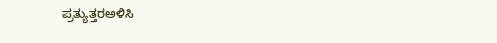ಪ್ರತ್ಯುತ್ತರಅಳಿಸಿ